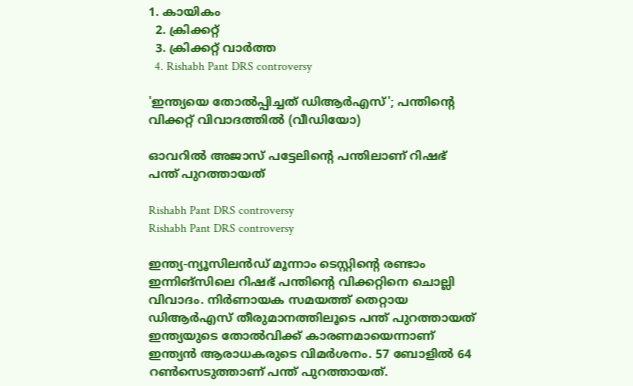1. കായികം
  2. ക്രിക്കറ്റ്‌
  3. ക്രിക്കറ്റ്‌ വാര്‍ത്ത
  4. Rishabh Pant DRS controversy

'ഇന്ത്യയെ തോല്‍പ്പിച്ചത് ഡിആര്‍എസ്'; പന്തിന്റെ വിക്കറ്റ് വിവാദത്തില്‍ (വീഡിയോ)

ഓവറില്‍ അജാസ് പട്ടേലിന്റെ പന്തിലാണ് റിഷഭ് പന്ത് പുറത്തായത്

Rishabh Pant DRS controversy
Rishabh Pant DRS controversy

ഇന്ത്യ-ന്യൂസിലന്‍ഡ് മൂന്നാം ടെസ്റ്റിന്റെ രണ്ടാം ഇന്നിങ്‌സിലെ റിഷഭ് പന്തിന്റെ വിക്കറ്റിനെ ചൊല്ലി വിവാദം. നിര്‍ണായക സമയത്ത് തെറ്റായ ഡിആര്‍എസ് തീരുമാനത്തിലൂടെ പന്ത് പുറത്തായത് ഇന്ത്യയുടെ തോല്‍വിക്ക് കാരണമായെന്നാണ് ഇന്ത്യന്‍ ആരാധകരുടെ വിമര്‍ശനം. 57 ബോളില്‍ 64 റണ്‍സെടുത്താണ് പന്ത് പുറത്തായത്.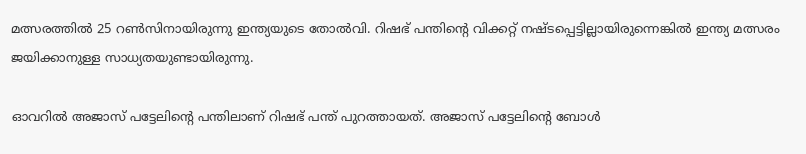മത്സരത്തില്‍ 25 റണ്‍സിനായിരുന്നു ഇന്ത്യയുടെ തോല്‍വി. റിഷഭ് പന്തിന്റെ വിക്കറ്റ് നഷ്ടപ്പെട്ടില്ലായിരുന്നെങ്കില്‍ ഇന്ത്യ മത്സരം ജയിക്കാനുള്ള സാധ്യതയുണ്ടായിരുന്നു.

ഓവറില്‍ അജാസ് പട്ടേലിന്റെ പന്തിലാണ് റിഷഭ് പന്ത് പുറത്തായത്. അജാസ് പട്ടേലിന്റെ ബോള്‍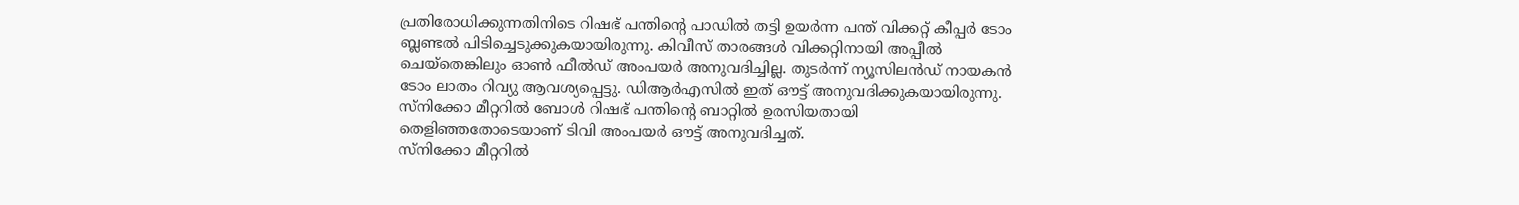പ്രതിരോധിക്കുന്നതിനിടെ റിഷഭ് പന്തിന്റെ പാഡില്‍ തട്ടി ഉയര്‍ന്ന പന്ത് വിക്കറ്റ് കീപ്പര്‍ ടോം ബ്ലണ്ടല്‍ പിടിച്ചെടുക്കുകയായിരുന്നു. കിവീസ് താരങ്ങള്‍ വിക്കറ്റിനായി അപ്പീല്‍ ചെയ്‌തെങ്കിലും ഓണ്‍ ഫീല്‍ഡ് അംപയര്‍ അനുവദിച്ചില്ല. തുടര്‍ന്ന് ന്യൂസിലന്‍ഡ് നായകന്‍ ടോം ലാതം റിവ്യു ആവശ്യപ്പെട്ടു. ഡിആര്‍എസില്‍ ഇത് ഔട്ട് അനുവദിക്കുകയായിരുന്നു. സ്‌നിക്കോ മീറ്ററില്‍ ബോള്‍ റിഷഭ് പന്തിന്റെ ബാറ്റില്‍ ഉരസിയതായി തെളിഞ്ഞതോടെയാണ് ടിവി അംപയര്‍ ഔട്ട് അനുവദിച്ചത്.
സ്‌നിക്കോ മീറ്ററില്‍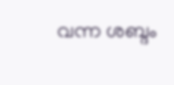വന്ന ശബ്ദം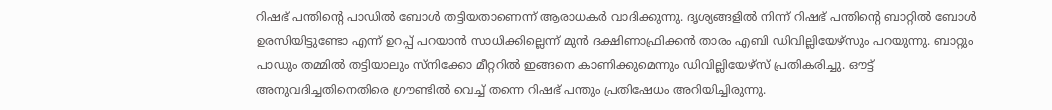റിഷഭ് പന്തിന്റെ പാഡില്‍ ബോള്‍ തട്ടിയതാണെന്ന് ആരാധകര്‍ വാദിക്കുന്നു. ദൃശ്യങ്ങളില്‍ നിന്ന് റിഷഭ് പന്തിന്റെ ബാറ്റില്‍ ബോള്‍ ഉരസിയിട്ടുണ്ടോ എന്ന് ഉറപ്പ് പറയാന്‍ സാധിക്കില്ലെന്ന് മുന്‍ ദക്ഷിണാഫ്രിക്കന്‍ താരം എബി ഡിവില്ലിയേഴ്‌സും പറയുന്നു. ബാറ്റും പാഡും തമ്മില്‍ തട്ടിയാലും സ്‌നിക്കോ മീറ്ററില്‍ ഇങ്ങനെ കാണിക്കുമെന്നും ഡിവില്ലിയേഴ്‌സ് പ്രതികരിച്ചു. ഔട്ട് അനുവദിച്ചതിനെതിരെ ഗ്രൗണ്ടില്‍ വെച്ച് തന്നെ റിഷഭ് പന്തും പ്രതിഷേധം അറിയിച്ചിരുന്നു.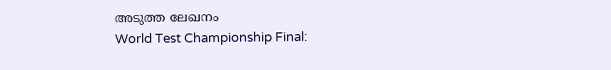അടുത്ത ലേഖനം
World Test Championship Final: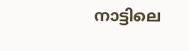നാട്ടിലെ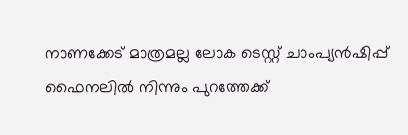നാണക്കേട് മാത്രമല്ല ലോക ടെസ്റ്റ് ചാംപ്യന്‍ഷിപ്പ് ഫൈനലില്‍ നിന്നും പുറത്തേക്ക്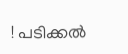! പടിക്കല്‍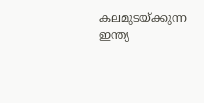കലമുടയ്ക്കുന്ന ഇന്ത്യ